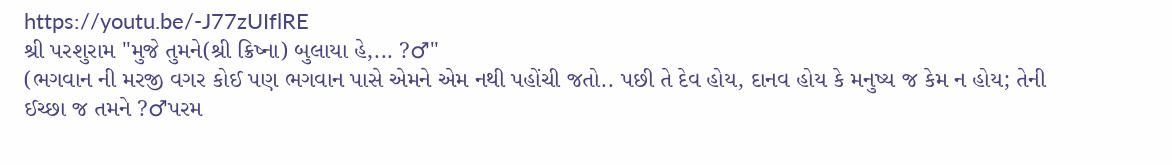https://youtu.be/-J77zUIflRE
શ્રી પરશુરામ "મુજે તુમને(શ્રી ક્રિષ્ના) બુલાયા હે,... ?♂"
(ભગવાન ની મરજી વગર કોઈ પણ ભગવાન પાસે એમને એમ નથી પહોંચી જતો.. પછી તે દેવ હોય, દાનવ હોય કે મનુષ્ય જ કેમ ન હોય; તેની ઈચ્છા જ તમને ?♂પરમ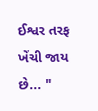ઈશ્વર તરફ ખેંચી જાય છે... "